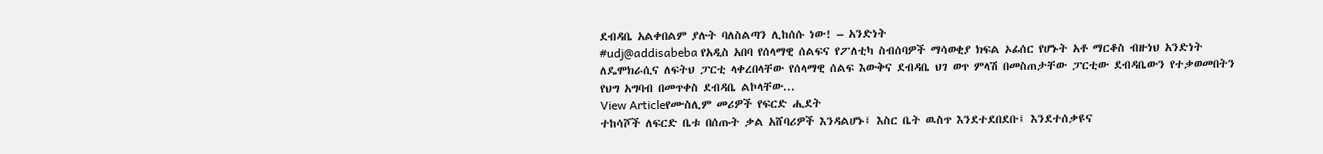ደብዳቤ አልቀበልም ያሉት ባለስልጣን ሊከሰሱ ነው! – አንድነት
#udj@addisabeba የአዲስ አበባ የሰላማዊ ሰልፍና የፖለቲካ ስብሰባዎች ማሳወቂያ ክፍል ኦፊሰር የሆኑት አቶ ማርቆስ ብዙነህ አንድነት ለዴሞክራሲና ለፍትህ ፓርቲ ላቀረበላቸው የሰላማዊ ሰልፍ እውቅና ደብዳቤ ህገ ወጥ ምላሽ በመስጠታቸው ፓርቲው ደብዳቤውን የተቃወመበትን የህግ አግባብ በመጥቀስ ደብዳቤ ልኮላቸው...
View Articleየሙስሊም መሪዎች የፍርድ ሒደት
ተከሳሾች ለፍርድ ቤቱ በሰጡት ቃል አሸባሪዎች እንዳልሆኑ፤ እስር ቤት ዉስጥ እንደተደበደቡ፤ እንደተሰቃዩና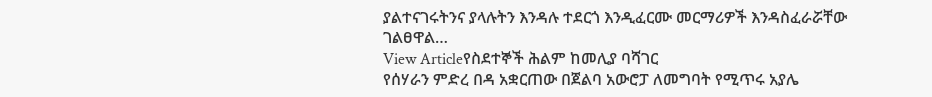ያልተናገሩትንና ያላሉትን እንዳሉ ተደርጎ እንዲፈርሙ መርማሪዎች እንዳስፈራሯቸው ገልፀዋል…
View Articleየስደተኞች ሕልም ከመሊያ ባሻገር
የሰሃራን ምድረ በዳ አቋርጠው በጀልባ አውሮፓ ለመግባት የሚጥሩ አያሌ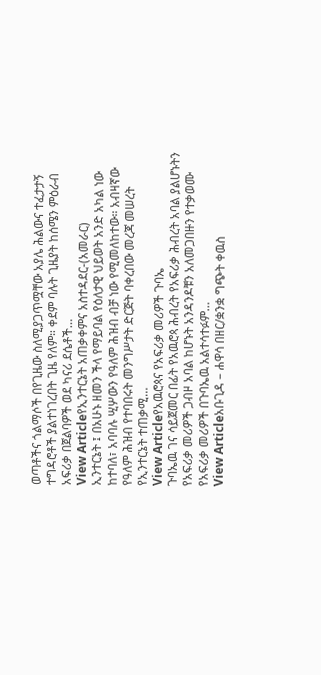ወጣቶችና ጎልማሶች በየጊዜው ስለሚያጋጥሟቸው አያሌ ሕልውና ተፈታታኝ ተግዳሮቶች ያልተነገረበት ጊዜ የለም። ቀደም ባሉት ጊዜያት ከሰሜን ምዕራብ አፍሪቃ በጀልባዎች ወደ ካናሪ ደሴቶች…
View Articleየኢንተርኔት አጠቃቀምና አስተዳደር-(አመራር)
ኢንተርኔት ፤ በአሁኑ ዘመን ችላ የማይባል የዕለታዊ ህይወት አንድ አካል ነው ከተባለ፣ አባባሉ ሢሦውን የዓለም ሕዝብ ብቻ ነው የሚመለከተው። አብዛኛው የዓለም ሕዝብ የተባበሩት መንግሥታት ድርጅት ባቀረበው መረጃ መሠረት የኢንተርኔት ተጠቃሚ…
View Articleየአዉሮጳና የአፍሪቃ መሪዎች ጉባኤ
ጉባኤዉ ገና ሳይጀመር በፊት የአዉሮጳ ሕብረት የአፍሪቃ ሕብረት አባል ያልሆኑትን የአፍሪቃ መሪዎች ጋብዞ አባል ከሆኑት አንዳንዶቹን አለመጋበዙን የተቃወሙ የአፍሪቃ መሪዎች በጉባኤዉ አልተሳተፉም…
View Articleአቡጊዳ – ሐዋሳ በዘር/ቋንቋ ግጭት ቀዉስ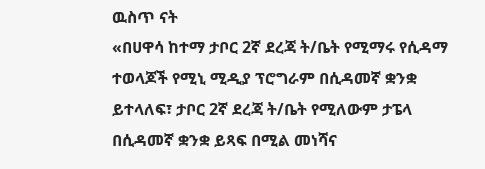ዉስጥ ናት
«በሀዋሳ ከተማ ታቦር 2ኛ ደረጃ ት/ቤት የሚማሩ የሲዳማ ተወላጆች የሚኒ ሚዲያ ፕሮግራም በሲዳመኛ ቋንቋ ይተላለፍ፣ ታቦር 2ኛ ደረጃ ት/ቤት የሚለውም ታፔላ በሲዳመኛ ቋንቋ ይጻፍ በሚል መነሻና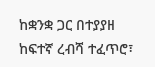ከቋንቋ ጋር በተያያዘ ከፍተኛ ረብሻ ተፈጥሮ፣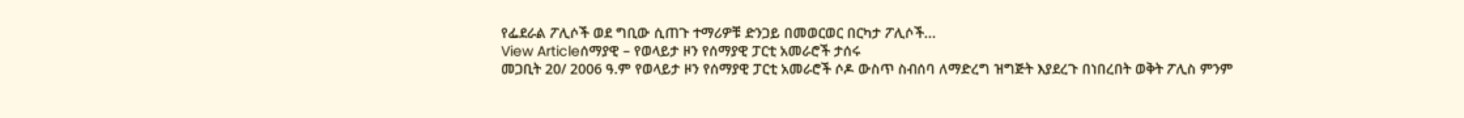የፌደራል ፖሊሶች ወደ ግቢው ሲጠጉ ተማሪዎቹ ድንጋይ በመወርወር በርካታ ፖሊሶች...
View Articleሰማያዊ – የወላይታ ዞን የሰማያዊ ፓርቲ አመራሮች ታሰሩ
መጋቢት 20/ 2006 ዓ.ም የወላይታ ዞን የሰማያዊ ፓርቲ አመራሮች ሶዶ ውስጥ ስብሰባ ለማድረግ ዝግጅት እያደረጉ በነበረበት ወቅት ፖሊስ ምንም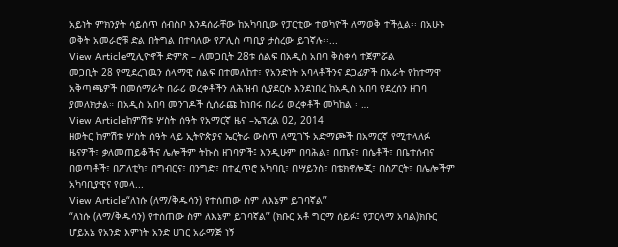አይነት ምክንያት ሳይሰጥ ሰብስቦ እንዳሰራቸው ከአካባቢው የፓርቲው ተወካዮች ለማወቅ ተችሏል፡፡ በአሁኑ ወቅት አመራሮቹ ድል በትግል በተባለው የፖሊስ ጣቢያ ታስረው ይገኛሉ፡፡...
View Articleሚሊዮኖች ድምጽ – ለመጋቢት 28ቱ ሰልፍ በአዲስ አበባ ቅስቀሳ ተጀምሯል
መጋቢት 28 የሚደረገዉን ሰላማዊ ሰልፍ በተመለከተ፣ የአንድነት አባላቶችንና ደጋፊዎች በአራት የከተማዋ አቅጣጫዎች በመሰማራት በራሪ ወረቀቶችን ለሕዝብ ሲያደርሱ እንደነበረ ከአዲስ አበባ የደረሰን ዘገባ ያመለክታል። በአዲስ አበባ መንገዶች ሲሰራጩ ከነበሩ በራሪ ወረቀቶች መካከል ፡ …
View Articleከምሽቱ ሦስት ሰዓት የአማርኛ ዜና –ኤፕረል 02, 2014
ዘወትር ከምሽቱ ሦስት ሰዓት ላይ ኢትዮጵያና ኤርትራ ውስጥ ለሚገኙ አድማጮች በአማርኛ የሚተላለፉ ዜናዎች፣ ቃለመጠይቆችና ሌሎችም ትኩስ ዘገባዎች፤ እንዲሁም በባሕል፣ በጤና፣ በሴቶች፣ በቤተሰብና በወጣቶች፣ በፖለቲካ፣ በግብርና፣ በንግድ፣ በተፈጥሮ አካባቢ፣ በሣይንስ፣ በቴክኖሎጂ፣ በስፖርት፣ በሌሎችም አካባቢያዊና የመላ...
View Article“ለነሱ (ለማ/ቅዱሳን) የተሰጠው ስም ለእኔም ይገባኛል”
“ለነሱ (ለማ/ቅዱሳን) የተሰጠው ስም ለእኔም ይገባኛል” (ክቡር አቶ ግርማ ሰይፉ፤ የፓርላማ አባል)ክቡር ሆይአኔ የአንድ እምነት አንድ ሀገር አራማጅ ነኝ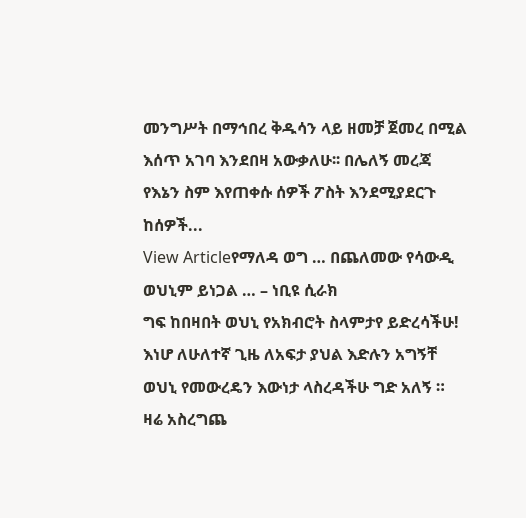መንግሥት በማኅበረ ቅዱሳን ላይ ዘመቻ ጀመረ በሚል እሰጥ አገባ እንደበዛ አውቃለሁ፡፡ በሌለኝ መረጃ የእኔን ስም እየጠቀሱ ሰዎች ፖስት እንደሚያደርጉ ከሰዎች...
View Articleየማለዳ ወግ … በጨለመው የሳውዲ ወህኒም ይነጋል … – ነቢዩ ሲራክ
ግፍ ከበዛበት ወህኒ የአክብሮት ስላምታየ ይድረሳችሁ! እነሆ ለሁለተኛ ጊዜ ለአፍታ ያህል እድሉን አግኝቸ ወህኒ የመውረዴን እውነታ ላስረዳችሁ ግድ አለኝ ። ዛሬ አስረግጨ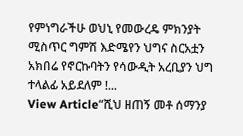የምነግራችሁ ወህኒ የመውረዴ ምክንያት ሚስጥር ግምሽ እድሜየን ህግና ስርአቷን አክበሬ የኖርኩባትን የሳውዲት አረቢያን ህግ ተላልፊ አይደለም !...
View Article“ሺህ ዘጠኝ መቶ ሰማንያ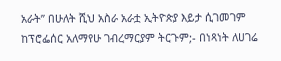አራት” በሁለት ሺህ አስራ አራቷ ኢትዮጵያ እይታ ሲገመገም
ከፕሮፌሰር አለማየሁ ገብረማርያም ትርጉም;- በነጻነት ለሀገሬ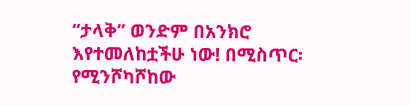“ታላቅ” ወንድም በአንክሮ እየተመለከቷችሁ ነው! በሚስጥር፡ የሚንሾካሾከው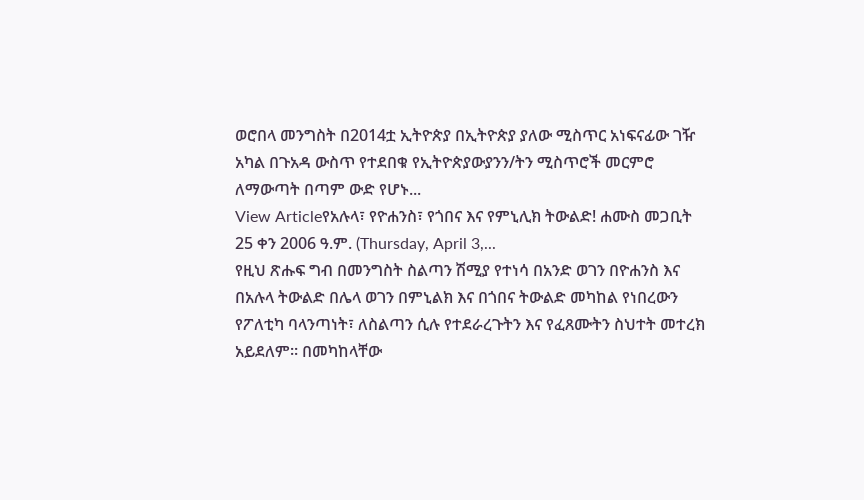ወሮበላ መንግስት በ2014ቷ ኢትዮጵያ በኢትዮጵያ ያለው ሚስጥር አነፍናፊው ገዥ አካል በጉአዳ ውስጥ የተደበቁ የኢትዮጵያውያንን/ትን ሚስጥሮች መርምሮ ለማውጣት በጣም ውድ የሆኑ...
View Articleየአሉላ፣ የዮሐንስ፣ የጎበና እና የምኒሊክ ትውልድ! ሐሙስ መጋቢት 25 ቀን 2006 ዓ.ም. (Thursday, April 3,...
የዚህ ጽሑፍ ግብ በመንግስት ስልጣን ሽሚያ የተነሳ በአንድ ወገን በዮሐንስ እና በአሉላ ትውልድ በሌላ ወገን በምኒልክ እና በጎበና ትውልድ መካከል የነበረውን የፖለቲካ ባላንጣነት፣ ለስልጣን ሲሉ የተደራረጉትን እና የፈጸሙትን ስህተት መተረክ አይደለም። በመካከላቸው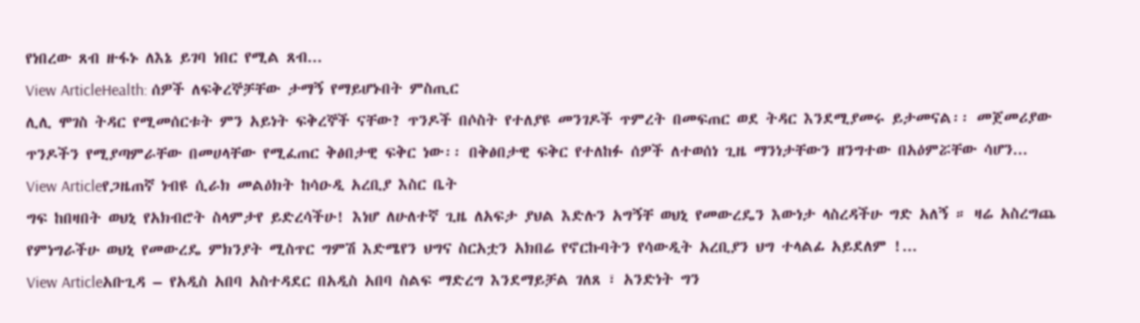የነበረው ጸብ ዙፋኑ ለእኔ ይገባ ነበር የሚል ጸብ...
View ArticleHealth: ሰዎች ለፍቅረኞቻቸው ታማኝ የማይሆኑበት ምስጢር
ሊሊ ሞገስ ትዳር የሚመሰርቱት ምን አይነት ፍቅረኞች ናቸው? ጥንዶች በሶስት የተለያዩ መንገዶች ጥምረት በመፍጠር ወደ ትዳር እንደሚያመሩ ይታመናል፡፡ መጀመሪያው ጥንዶችን የሚያጣምራቸው በመሀላቸው የሚፈጠር ቅፅበታዊ ፍቅር ነው፡፡ በቅፅበታዊ ፍቅር የተለከፉ ሰዎች ለተወሰነ ጊዜ ማንነታቸውን ዘንግተው በአዕምሯቸው ሳሆን...
View Articleየጋዜጠኛ ነብዩ ሲራክ መልዕክት ከሳዑዲ አረቢያ እስር ቤት
ግፍ ከበዛበት ወህኒ የአክብሮት ስላምታየ ይድረሳችሁ! እነሆ ለሁለተኛ ጊዜ ለአፍታ ያህል እድሉን አግኝቸ ወህኒ የመውረዴን እውነታ ላስረዳችሁ ግድ አለኝ ። ዛሬ አስረግጨ የምነግራችሁ ወህኒ የመውረዴ ምክንያት ሚስጥር ግምሽ እድሜየን ህግና ስርአቷን አክበሬ የኖርኩባትን የሳውዲት አረቢያን ህግ ተላልፊ አይደለም !...
View Articleአቡጊዳ – የአዲስ አበባ አስተዳደር በአዲስ አበባ ስልፍ ማድረግ እንደማይቻል ገለጸ ፣ አንድነት ግን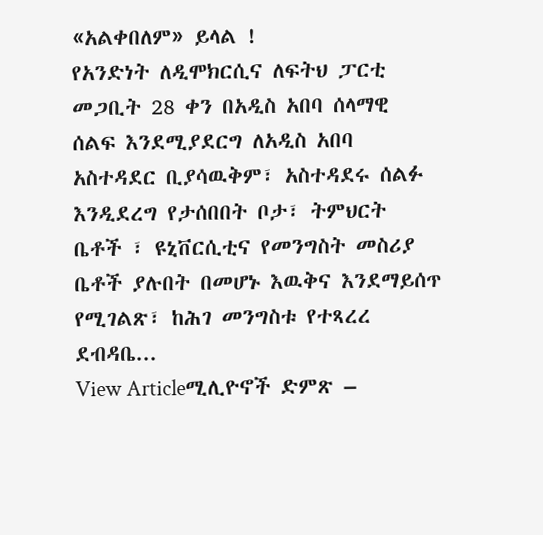«አልቀበለም» ይላል !
የአንድነት ለዲሞክርሲና ለፍትህ ፓርቲ መጋቢት 28 ቀን በአዲስ አበባ ሰላማዊ ሰልፍ እንደሚያደርግ ለአዲስ አበባ አስተዳደር ቢያሳዉቅም፣ አስተዳደሩ ሰልፉ እንዲደረግ የታሰበበት ቦታ፣ ትምህርት ቤቶች ፣ ዩኒቨርሲቲና የመንግስት መስሪያ ቤቶች ያሉበት በመሆኑ እዉቅና እንደማይሰጥ የሚገልጽ፣ ከሕገ መንግስቱ የተጻረረ ደብዳቤ...
View Articleሚሊዮኖች ድምጽ –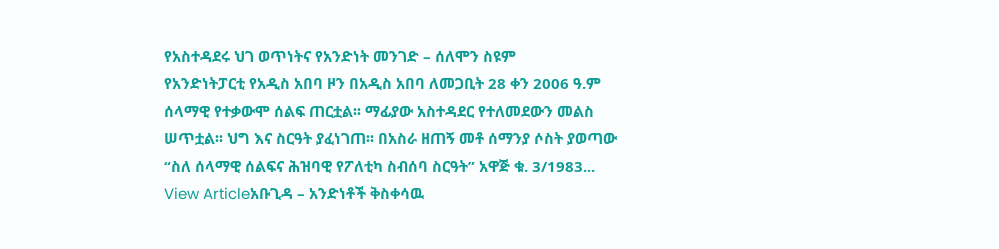የአስተዳደሩ ህገ ወጥነትና የአንድነት መንገድ – ሰለሞን ስዩም
የአንድነትፓርቲ የአዲስ አበባ ዞን በአዲስ አበባ ለመጋቢት 28 ቀን 2006 ዓ.ም ሰላማዊ የተቃውሞ ሰልፍ ጠርቷል፡፡ ማፊያው አስተዳደር የተለመደውን መልስ ሠጥቷል፡፡ ህግ እና ስርዓት ያፈነገጠ፡፡ በአስራ ዘጠኝ መቶ ሰማንያ ሶስት ያወጣው “ስለ ሰላማዊ ሰልፍና ሕዝባዊ የፖለቲካ ስብሰባ ስርዓት” አዋጅ ቁ. 3/1983...
View Articleአቡጊዳ – አንድነቶች ቅስቀሳዉ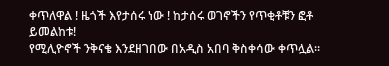ቀጥለዋል ! ዜጎች እየታሰሩ ነው ! ከታሰሩ ወገኖችን የጥቂቶቹን ፎቶ ይመልከቱ!
የሚሊዮኖች ንቅናቄ እንደዘገበው በአዲስ አበባ ቅስቀሳው ቀጥሏል።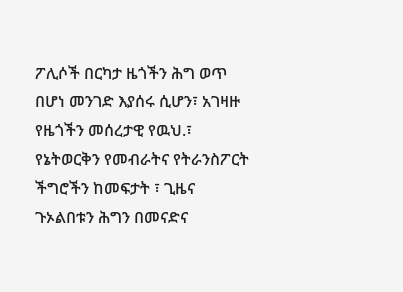ፖሊሶች በርካታ ዜጎችን ሕግ ወጥ በሆነ መንገድ እያሰሩ ሲሆን፣ አገዛዙ የዜጎችን መሰረታዊ የዉህ.፣ የኔትወርቅን የመብራትና የትራንስፖርት ችግሮችን ከመፍታት ፣ ጊዜና ጉኦልበቱን ሕግን በመናድና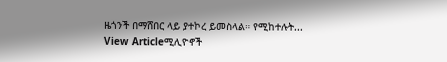ዜጎንች በማሸበር ላይ ያተኮረ ይመስላል። የሚከተሉት...
View Articleሚሊዮኖች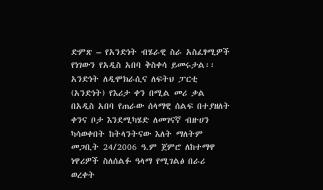ድምጽ – የአንድነት ብሄራዊ ስራ አስፈፃሚዎች የነገውን የአዲስ አበባ ቅስቀሳ ይመሩታል፡፡
አንድነት ለዲሞክራሲና ለፍትህ ፓርቲ (አንድነት) የእሪታ ቀን በሚል መሪ ቃል በአዲስ አበባ የጠራው ሰላማዊ ሰልፍ በተያዘለት ቀንና ቦታ እንደሚካሄድ ለመገናኛ ብዙሀን ካሳወቀበት ከትላንትናው እለት ማለትም መጋቢት 24/2006 ዓ.ም ጀምሮ ለከተማዋ ነዋሪዎች ስለሰልፉ ዓላማ የሚገልፅ በራሪ ወረቀት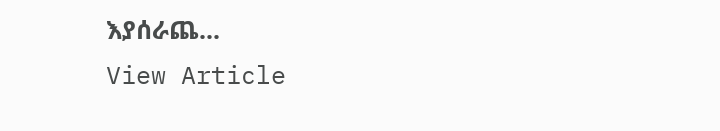እያሰራጨ...
View Article